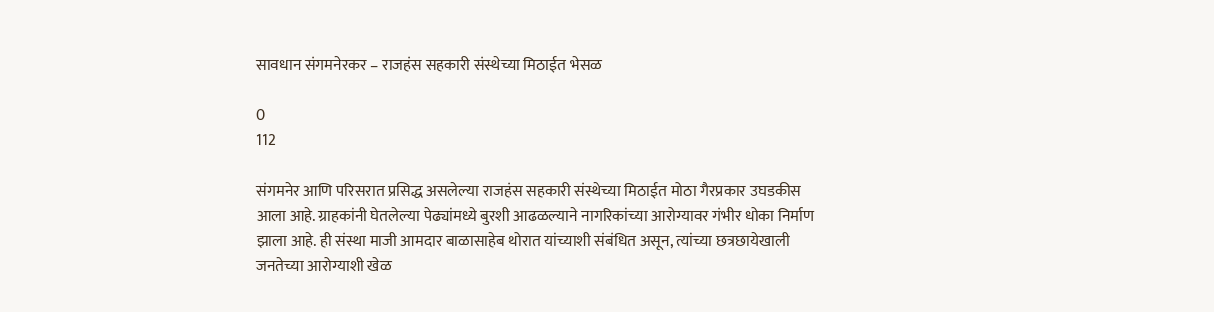सावधान संगमनेरकर – राजहंस सहकारी संस्थेच्या मिठाईत भेसळ

0
112

संगमनेर आणि परिसरात प्रसिद्ध असलेल्या राजहंस सहकारी संस्थेच्या मिठाईत मोठा गैरप्रकार उघडकीस आला आहे. ग्राहकांनी घेतलेल्या पेढ्यांमध्ये बुरशी आढळल्याने नागरिकांच्या आरोग्यावर गंभीर धोका निर्माण झाला आहे. ही संस्था माजी आमदार बाळासाहेब थोरात यांच्याशी संबंधित असून, त्यांच्या छत्रछायेखाली जनतेच्या आरोग्याशी खेळ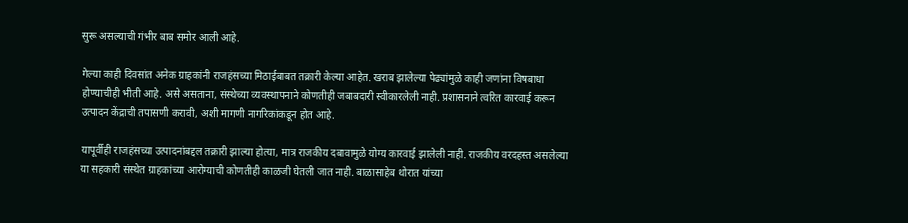सुरू असल्याची गंभीर बाब समोर आली आहे.

गेल्या काही दिवसांत अनेक ग्राहकांनी राजहंसच्या मिठाईबाबत तक्रारी केल्या आहेत. खराब झालेल्या पेढ्यांमुळे काही जणांना विषबाधा होण्याचीही भीती आहे. असे असताना, संस्थेच्या व्यवस्थापनाने कोणतीही जबाबदारी स्वीकारलेली नाही. प्रशासनाने त्वरित कारवाई करून उत्पादन केंद्राची तपासणी करावी, अशी मागणी नागरिकांकडून होत आहे.

यापूर्वीही राजहंसच्या उत्पादनांबद्दल तक्रारी झाल्या होत्या, मात्र राजकीय दबावामुळे योग्य कारवाई झालेली नाही. राजकीय वरदहस्त असलेल्या या सहकारी संस्थेत ग्राहकांच्या आरोग्याची कोणतीही काळजी घेतली जात नाही. बाळासाहेब थोरात यांच्या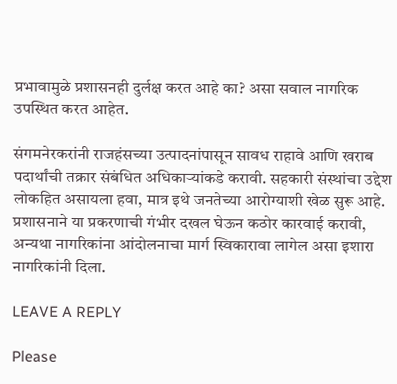प्रभावामुळे प्रशासनही दुर्लक्ष करत आहे का? असा सवाल नागरिक उपस्थित करत आहेत.

संगमनेरकरांनी राजहंसच्या उत्पादनांपासून सावध राहावे आणि खराब पदार्थांची तक्रार संबंधित अधिकाऱ्यांकडे करावी. सहकारी संस्थांचा उद्देश लोकहित असायला हवा, मात्र इथे जनतेच्या आरोग्याशी खेळ सुरू आहे. प्रशासनाने या प्रकरणाची गंभीर दखल घेऊन कठोर कारवाई करावी, अन्यथा नागरिकांना आंदोलनाचा मार्ग स्विकारावा लागेल असा इशारा नागरिकांनी दिला.

LEAVE A REPLY

Please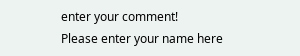enter your comment!
Please enter your name here